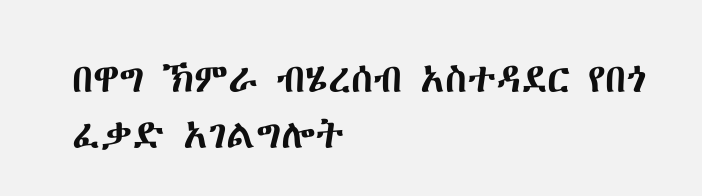በዋግ ኽምራ ብሄረሰብ አስተዳደር የበጎ ፈቃድ አገልግሎት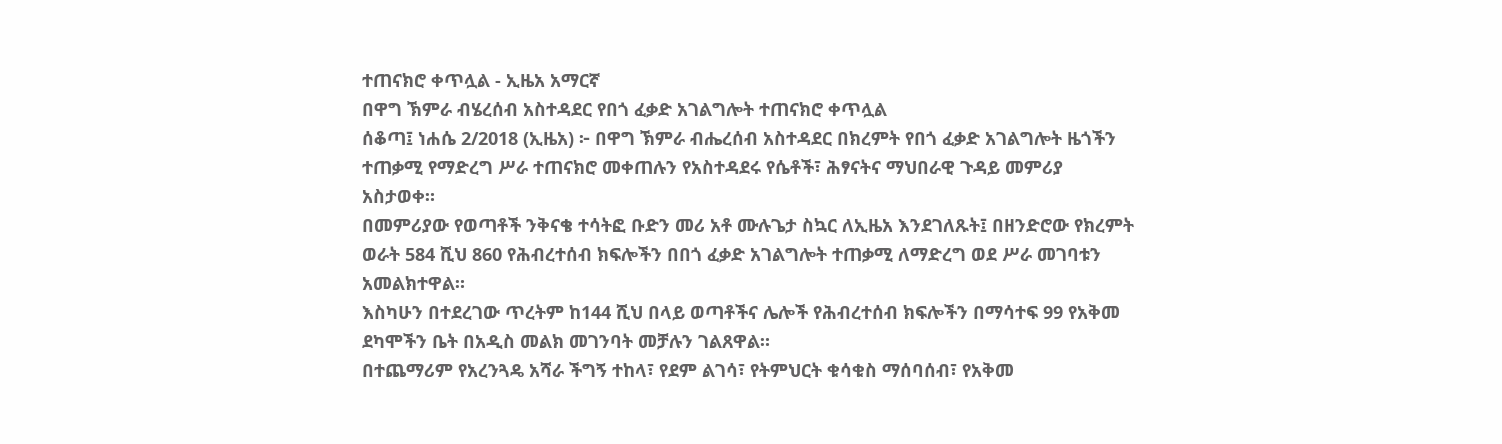ተጠናክሮ ቀጥሏል - ኢዜአ አማርኛ
በዋግ ኽምራ ብሄረሰብ አስተዳደር የበጎ ፈቃድ አገልግሎት ተጠናክሮ ቀጥሏል
ሰቆጣ፤ ነሐሴ 2/2018 (ኢዜአ) ፦ በዋግ ኽምራ ብሔረሰብ አስተዳደር በክረምት የበጎ ፈቃድ አገልግሎት ዜጎችን ተጠቃሚ የማድረግ ሥራ ተጠናክሮ መቀጠሉን የአስተዳደሩ የሴቶች፣ ሕፃናትና ማህበራዊ ጉዳይ መምሪያ አስታወቀ።
በመምሪያው የወጣቶች ንቅናቄ ተሳትፎ ቡድን መሪ አቶ ሙሉጌታ ስኳር ለኢዜአ እንደገለጹት፤ በዘንድሮው የክረምት ወራት 584 ሺህ 860 የሕብረተሰብ ክፍሎችን በበጎ ፈቃድ አገልግሎት ተጠቃሚ ለማድረግ ወደ ሥራ መገባቱን አመልክተዋል።
እስካሁን በተደረገው ጥረትም ከ144 ሺህ በላይ ወጣቶችና ሌሎች የሕብረተሰብ ክፍሎችን በማሳተፍ 99 የአቅመ ደካሞችን ቤት በአዲስ መልክ መገንባት መቻሉን ገልጸዋል።
በተጨማሪም የአረንጓዴ አሻራ ችግኝ ተከላ፣ የደም ልገሳ፣ የትምህርት ቁሳቁስ ማሰባሰብ፣ የአቅመ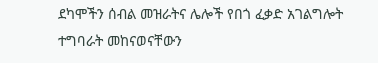ደካሞችን ሰብል መዝራትና ሌሎች የበጎ ፈቃድ አገልግሎት ተግባራት መከናወናቸውን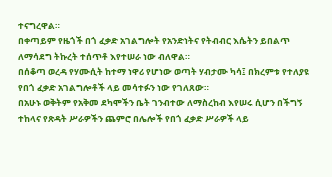ተናግረዋል።
በቀጣይም የዜጎች በጎ ፈቃድ አገልግሎት የአንድነትና የትብብር እሴትን ይበልጥ ለማሳደግ ትኩረት ተሰጥቶ እየተሠራ ነው ብለዋል።
በሰቆጣ ወረዳ የሃሙሲት ከተማ ነዋሪ የሆነው ወጣት ሃብታሙ ካሳ፤ በክረምቱ የተለያዩ የበጎ ፈቃድ አገልግሎቶች ላይ መሳተፉን ነው የገለጸው።
በአሁኑ ወቅትም የአቅመ ደካሞችን ቤት ገንብተው ለማስረከብ እየሠሩ ሲሆን በችግኝ ተከላና የጽዳት ሥራዎችን ጨምሮ በሌሎች የበጎ ፈቃድ ሥራዎች ላይ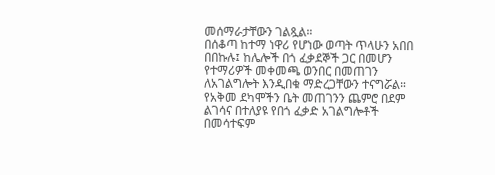መሰማራታቸውን ገልጿል።
በሰቆጣ ከተማ ነዋሪ የሆነው ወጣት ጥላሁን አበበ በበኩሉ፤ ከሌሎች በጎ ፈቃደኞች ጋር በመሆን የተማሪዎች መቀመጫ ወንበር በመጠገን ለአገልግሎት እንዲበቁ ማድረጋቸውን ተናግሯል።
የአቅመ ደካሞችን ቤት መጠገንን ጨምሮ በደም ልገሳና በተለያዩ የበጎ ፈቃድ አገልግሎቶች በመሳተፍም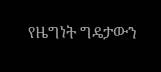የዜግነት ግዴታውን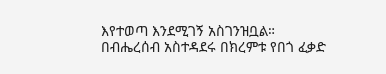እየተወጣ እንደሚገኝ አስገንዝቧል።
በብሔረሰብ አስተዳደሩ በክረምቱ የበጎ ፈቃድ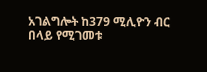አገልግሎት ከ379 ሚሊዮን ብር በላይ የሚገመቱ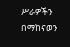ሥራዎችን በማከናወን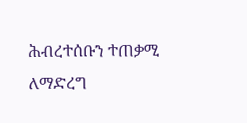ሕብረተሰቡን ተጠቃሚ ለማድረግ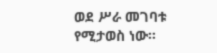ወደ ሥራ መገባቱ የሚታወስ ነው።